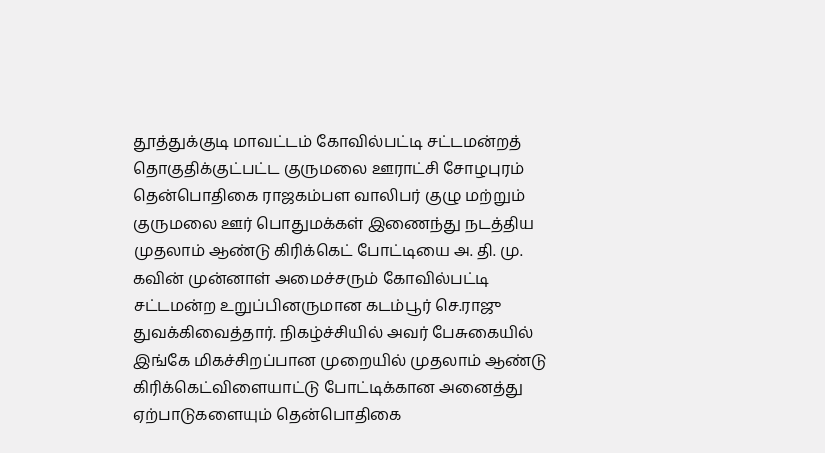தூத்துக்குடி மாவட்டம் கோவில்பட்டி சட்டமன்றத் தொகுதிக்குட்பட்ட குருமலை ஊராட்சி சோழபுரம் தென்பொதிகை ராஜகம்பள வாலிபர் குழு மற்றும் குருமலை ஊர் பொதுமக்கள் இணைந்து நடத்திய முதலாம் ஆண்டு கிரிக்கெட் போட்டியை அ. தி. மு. கவின் முன்னாள் அமைச்சரும் கோவில்பட்டி சட்டமன்ற உறுப்பினருமான கடம்பூர் செ.ராஜு துவக்கிவைத்தார். நிகழ்ச்சியில் அவர் பேசுகையில் இங்கே மிகச்சிறப்பான முறையில் முதலாம் ஆண்டு கிரிக்கெட்விளையாட்டு போட்டிக்கான அனைத்து ஏற்பாடுகளையும் தென்பொதிகை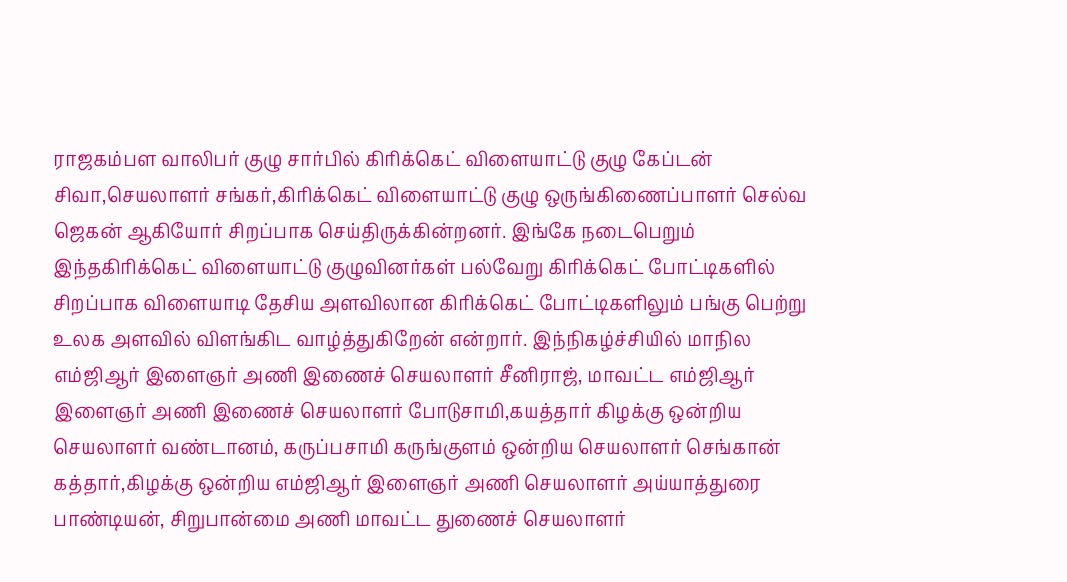ராஜகம்பள வாலிபர் குழு சார்பில் கிரிக்கெட் விளையாட்டு குழு கேப்டன் சிவா,செயலாளர் சங்கர்,கிரிக்கெட் விளையாட்டு குழு ஒருங்கிணைப்பாளர் செல்வ ஜெகன் ஆகியோர் சிறப்பாக செய்திருக்கின்றனர். இங்கே நடைபெறும் இந்தகிரிக்கெட் விளையாட்டு குழுவினர்கள் பல்வேறு கிரிக்கெட் போட்டிகளில் சிறப்பாக விளையாடி தேசிய அளவிலான கிரிக்கெட் போட்டிகளிலும் பங்கு பெற்று உலக அளவில் விளங்கிட வாழ்த்துகிறேன் என்றார். இந்நிகழ்ச்சியில் மாநில எம்ஜிஆர் இளைஞர் அணி இணைச் செயலாளர் சீனிராஜ், மாவட்ட எம்ஜிஆர் இளைஞர் அணி இணைச் செயலாளர் போடுசாமி,கயத்தார் கிழக்கு ஒன்றிய செயலாளர் வண்டானம், கருப்பசாமி கருங்குளம் ஒன்றிய செயலாளர் செங்கான் கத்தார்,கிழக்கு ஒன்றிய எம்ஜிஆர் இளைஞர் அணி செயலாளர் அய்யாத்துரை பாண்டியன், சிறுபான்மை அணி மாவட்ட துணைச் செயலாளர்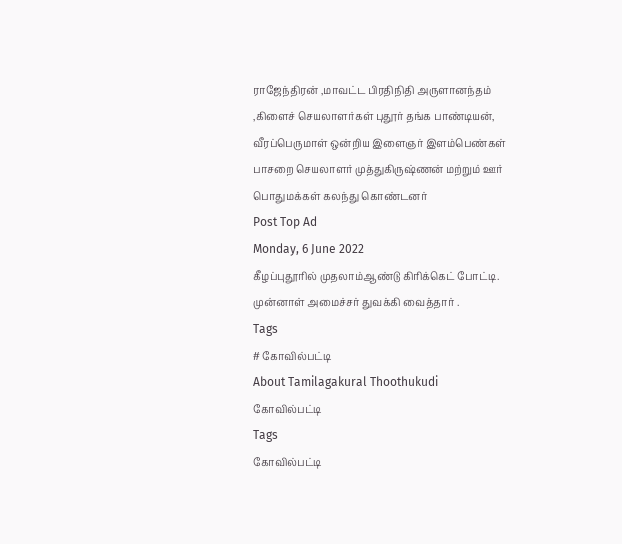ராஜேந்திரன் ,மாவட்ட பிரதிநிதி அருளானந்தம் ,கிளைச் செயலாளர்கள் புதூர் தங்க பாண்டியன், வீரப்பெருமாள் ஒன்றிய இளைஞர் இளம்பெண்கள் பாசறை செயலாளர் முத்துகிருஷ்ணன் மற்றும் ஊர் பொதுமக்கள் கலந்து கொண்டனர்
Post Top Ad
Monday, 6 June 2022
கீழப்புதூரில் முதலாம்ஆண்டு கிரிக்கெட் போட்டி. முன்னாள் அமைச்சர் துவக்கி வைத்தார் .
Tags
# கோவில்பட்டி
About Tamilagakural Thoothukudi
கோவில்பட்டி
Tags
கோவில்பட்டி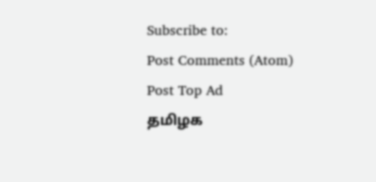Subscribe to:
Post Comments (Atom)
Post Top Ad
தமிழக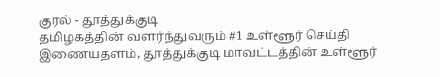குரல் - தூத்துக்குடி
தமிழகத்தின் வளர்ந்துவரும் #1 உள்ளூர் செய்தி இணையதளம், தூத்துக்குடி மாவட்டத்தின் உள்ளூர்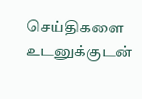செய்திகளை உடனுக்குடன்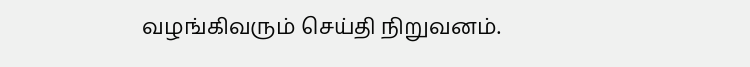வழங்கிவரும் செய்தி நிறுவனம்.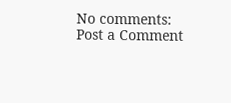No comments:
Post a Comment